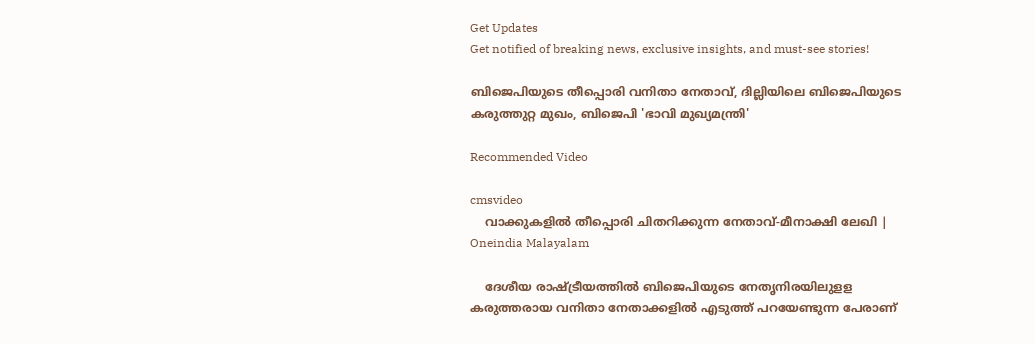Get Updates
Get notified of breaking news, exclusive insights, and must-see stories!

ബിജെപിയുടെ തീപ്പൊരി വനിതാ നേതാവ്, ദില്ലിയിലെ ബിജെപിയുടെ കരുത്തുറ്റ മുഖം, ബിജെപി 'ഭാവി മുഖ്യമന്ത്രി'

Recommended Video

cmsvideo
    വാക്കുകളില്‍ തീപ്പൊരി ചിതറിക്കുന്ന നേതാവ്-മീനാക്ഷി ലേഖി | Oneindia Malayalam

    ദേശീയ രാഷ്ട്രീയത്തില്‍ ബിജെപിയുടെ നേതൃനിരയിലുളള കരുത്തരായ വനിതാ നേതാക്കളില്‍ എടുത്ത് പറയേണ്ടുന്ന പേരാണ്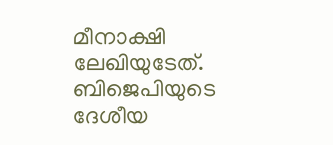മീനാക്ഷി ലേഖിയുടേത്. ബിജെപിയുടെ ദേശീയ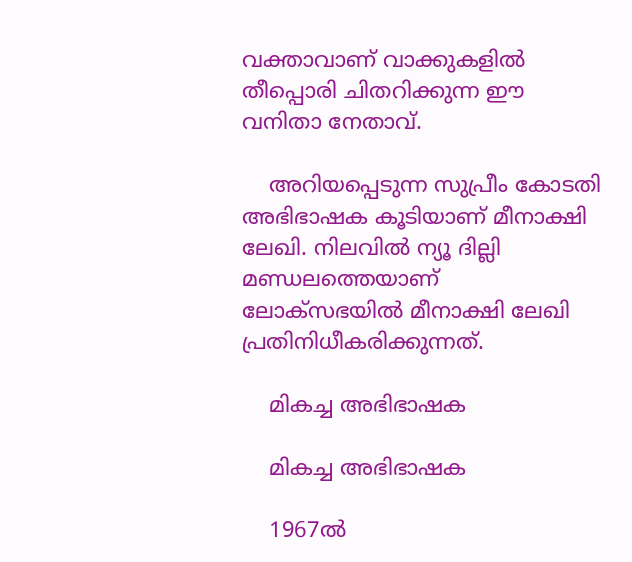വക്താവാണ് വാക്കുകളില്‍ തീപ്പൊരി ചിതറിക്കുന്ന ഈ വനിതാ നേതാവ്.

    അറിയപ്പെടുന്ന സുപ്രീം കോടതി അഭിഭാഷക കൂടിയാണ് മീനാക്ഷി ലേഖി. നിലവില്‍ ന്യൂ ദില്ലി മണ്ഡലത്തെയാണ് ലോക്‌സഭയില്‍ മീനാക്ഷി ലേഖി പ്രതിനിധീകരിക്കുന്നത്.

    മികച്ച അഭിഭാഷക

    മികച്ച അഭിഭാഷക

    1967ല്‍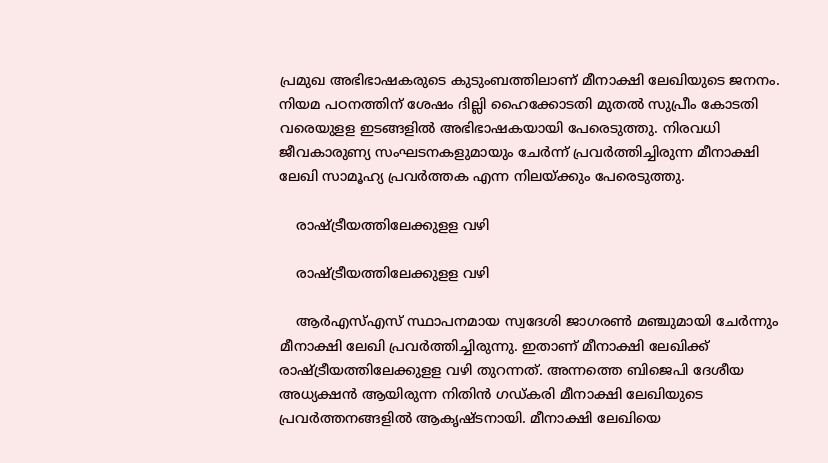പ്രമുഖ അഭിഭാഷകരുടെ കുടുംബത്തിലാണ് മീനാക്ഷി ലേഖിയുടെ ജനനം. നിയമ പഠനത്തിന് ശേഷം ദില്ലി ഹൈക്കോടതി മുതല്‍ സുപ്രീം കോടതി വരെയുളള ഇടങ്ങളില്‍ അഭിഭാഷകയായി പേരെടുത്തു. നിരവധി ജീവകാരുണ്യ സംഘടനകളുമായും ചേര്‍ന്ന് പ്രവര്‍ത്തിച്ചിരുന്ന മീനാക്ഷി ലേഖി സാമൂഹ്യ പ്രവര്‍ത്തക എന്ന നിലയ്ക്കും പേരെടുത്തു.

    രാഷ്ട്രീയത്തിലേക്കുളള വഴി

    രാഷ്ട്രീയത്തിലേക്കുളള വഴി

    ആര്‍എസ്എസ് സ്ഥാപനമായ സ്വദേശി ജാഗരണ്‍ മഞ്ചുമായി ചേര്‍ന്നും മീനാക്ഷി ലേഖി പ്രവര്‍ത്തിച്ചിരുന്നു. ഇതാണ് മീനാക്ഷി ലേഖിക്ക് രാഷ്ട്രീയത്തിലേക്കുളള വഴി തുറന്നത്. അന്നത്തെ ബിജെപി ദേശീയ അധ്യക്ഷന്‍ ആയിരുന്ന നിതിന്‍ ഗഡ്കരി മീനാക്ഷി ലേഖിയുടെ പ്രവര്‍ത്തനങ്ങളില്‍ ആകൃഷ്ടനായി. മീനാക്ഷി ലേഖിയെ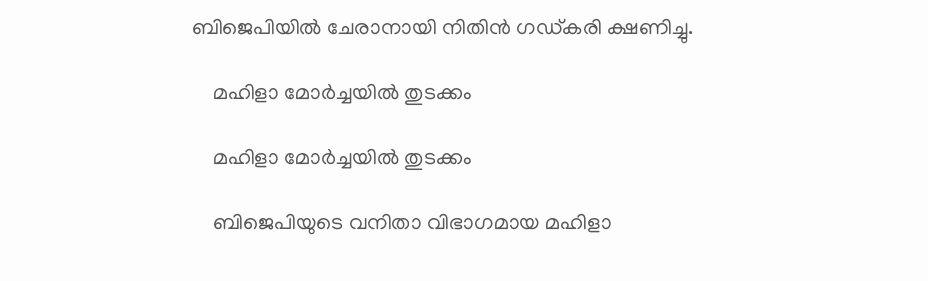ബിജെപിയില്‍ ചേരാനായി നിതിന്‍ ഗഡ്കരി ക്ഷണിച്ചു.

    മഹിളാ മോര്‍ച്ചയില്‍ തുടക്കം

    മഹിളാ മോര്‍ച്ചയില്‍ തുടക്കം

    ബിജെപിയുടെ വനിതാ വിഭാഗമായ മഹിളാ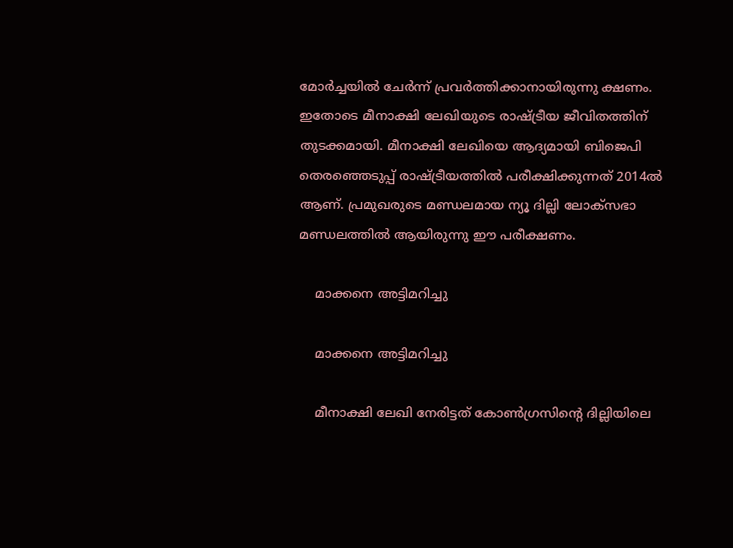മോര്‍ച്ചയില്‍ ചേര്‍ന്ന് പ്രവര്‍ത്തിക്കാനായിരുന്നു ക്ഷണം. ഇതോടെ മീനാക്ഷി ലേഖിയുടെ രാഷ്ട്രീയ ജീവിതത്തിന് തുടക്കമായി. മീനാക്ഷി ലേഖിയെ ആദ്യമായി ബിജെപി തെരഞ്ഞെടുപ്പ് രാഷ്ട്രീയത്തില്‍ പരീക്ഷിക്കുന്നത് 2014ല്‍ ആണ്. പ്രമുഖരുടെ മണ്ഡലമായ ന്യൂ ദില്ലി ലോക്‌സഭാ മണ്ഡലത്തില്‍ ആയിരുന്നു ഈ പരീക്ഷണം.

    മാക്കനെ അട്ടിമറിച്ചു

    മാക്കനെ അട്ടിമറിച്ചു

    മീനാക്ഷി ലേഖി നേരിട്ടത് കോണ്‍ഗ്രസിന്റെ ദില്ലിയിലെ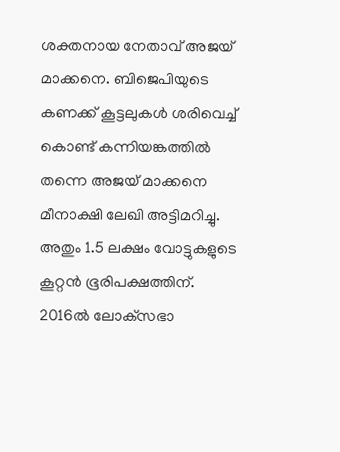ശക്തനായ നേതാവ് അജയ് മാക്കനെ. ബിജെപിയുടെ കണക്ക് കൂട്ടലുകള്‍ ശരിവെച്ച് കൊണ്ട് കന്നിയങ്കത്തില്‍ തന്നെ അജയ് മാക്കനെ മീനാക്ഷി ലേഖി അട്ടിമറിച്ചു. അതും 1.5 ലക്ഷം വോട്ടുകളുടെ കൂറ്റന്‍ ഭൂരിപക്ഷത്തിന്. 2016ല്‍ ലോക്‌സഭാ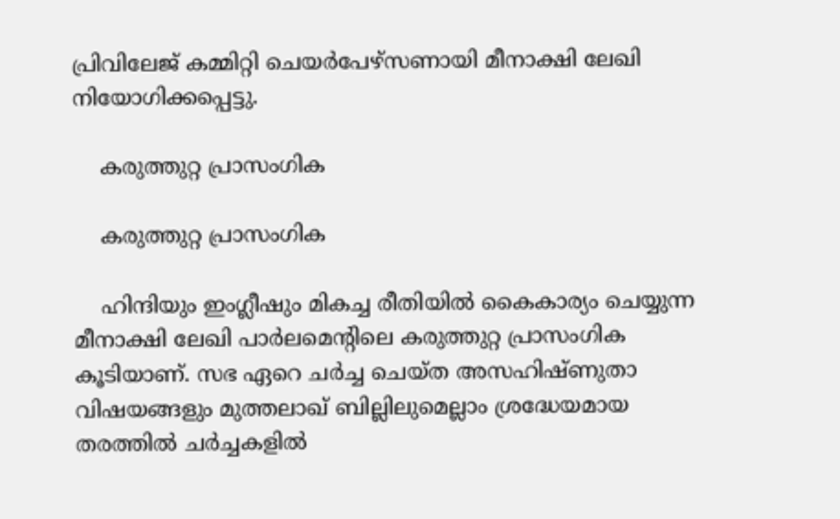പ്രിവിലേജ് കമ്മിറ്റി ചെയര്‍പേഴ്‌സണായി മീനാക്ഷി ലേഖി നിയോഗിക്കപ്പെട്ടു.

    കരുത്തുറ്റ പ്രാസംഗിക

    കരുത്തുറ്റ പ്രാസംഗിക

    ഹിന്ദിയും ഇംഗ്ലീഷും മികച്ച രീതിയില്‍ കൈകാര്യം ചെയ്യുന്ന മീനാക്ഷി ലേഖി പാര്‍ലമെന്റിലെ കരുത്തുറ്റ പ്രാസംഗിക കൂടിയാണ്. സഭ ഏറെ ചര്‍ച്ച ചെയ്ത അസഹിഷ്ണുതാ വിഷയങ്ങളും മുത്തലാഖ് ബില്ലിലുമെല്ലാം ശ്രദ്ധേയമായ തരത്തില്‍ ചര്‍ച്ചകളില്‍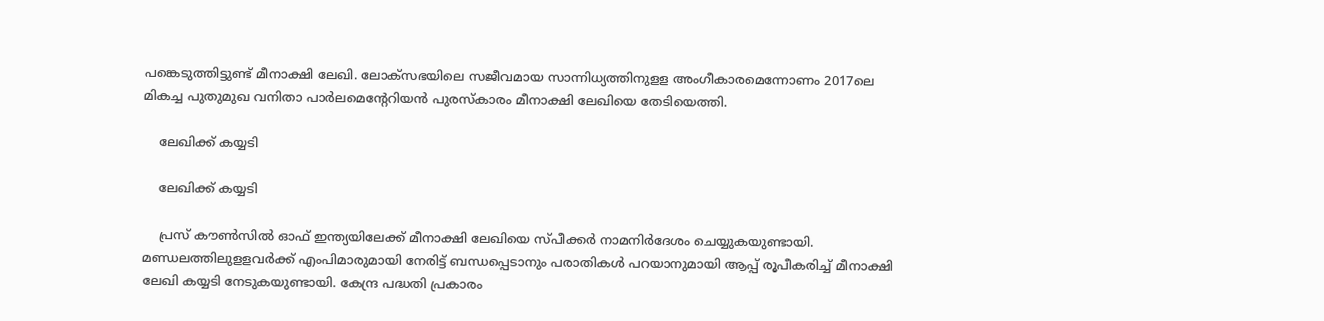പങ്കെടുത്തിട്ടുണ്ട് മീനാക്ഷി ലേഖി. ലോക്‌സഭയിലെ സജീവമായ സാന്നിധ്യത്തിനുളള അംഗീകാരമെന്നോണം 2017ലെ മികച്ച പുതുമുഖ വനിതാ പാര്‍ലമെന്റേറിയന്‍ പുരസ്‌കാരം മീനാക്ഷി ലേഖിയെ തേടിയെത്തി.

    ലേഖിക്ക് കയ്യടി

    ലേഖിക്ക് കയ്യടി

    പ്രസ് കൗണ്‍സില്‍ ഓഫ് ഇന്ത്യയിലേക്ക് മീനാക്ഷി ലേഖിയെ സ്പീക്കര്‍ നാമനിര്‍ദേശം ചെയ്യുകയുണ്ടായി. മണ്ഡലത്തിലുളളവര്‍ക്ക് എംപിമാരുമായി നേരിട്ട് ബന്ധപ്പെടാനും പരാതികള്‍ പറയാനുമായി ആപ്പ് രൂപീകരിച്ച് മീനാക്ഷി ലേഖി കയ്യടി നേടുകയുണ്ടായി. കേന്ദ്ര പദ്ധതി പ്രകാരം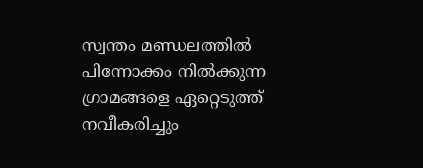സ്വന്തം മണ്ഡലത്തില്‍ പിന്നോക്കം നില്‍ക്കുന്ന ഗ്രാമങ്ങളെ ഏറ്റെടുത്ത് നവീകരിച്ചും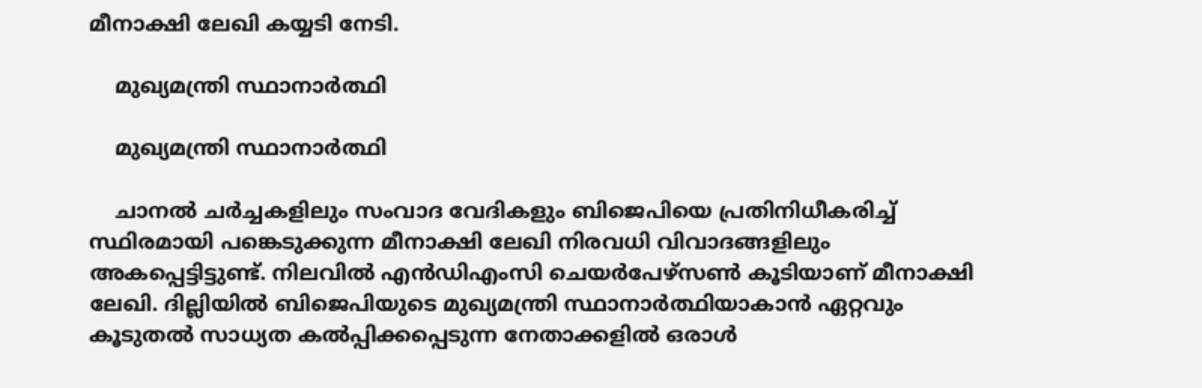മീനാക്ഷി ലേഖി കയ്യടി നേടി.

    മുഖ്യമന്ത്രി സ്ഥാനാര്‍ത്ഥി

    മുഖ്യമന്ത്രി സ്ഥാനാര്‍ത്ഥി

    ചാനല്‍ ചര്‍ച്ചകളിലും സംവാദ വേദികളും ബിജെപിയെ പ്രതിനിധീകരിച്ച് സ്ഥിരമായി പങ്കെടുക്കുന്ന മീനാക്ഷി ലേഖി നിരവധി വിവാദങ്ങളിലും അകപ്പെട്ടിട്ടുണ്ട്. നിലവില്‍ എന്‍ഡിഎംസി ചെയര്‍പേഴ്‌സണ്‍ കൂടിയാണ് മീനാക്ഷി ലേഖി. ദില്ലിയില്‍ ബിജെപിയുടെ മുഖ്യമന്ത്രി സ്ഥാനാര്‍ത്ഥിയാകാന്‍ ഏറ്റവും കൂടുതല്‍ സാധ്യത കല്‍പ്പിക്കപ്പെടുന്ന നേതാക്കളില്‍ ഒരാള്‍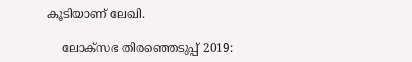കൂടിയാണ് ലേഖി.

    ലോക്സഭ തിരഞ്ഞെടുപ്പ് 2019: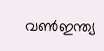വൺഇന്ത്യ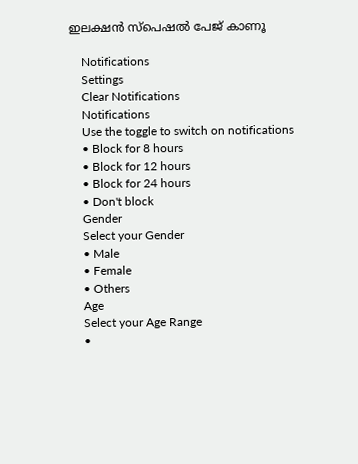ഇലക്ഷൻ സ്പെഷൽ പേജ് കാണൂ

    Notifications
    Settings
    Clear Notifications
    Notifications
    Use the toggle to switch on notifications
    • Block for 8 hours
    • Block for 12 hours
    • Block for 24 hours
    • Don't block
    Gender
    Select your Gender
    • Male
    • Female
    • Others
    Age
    Select your Age Range
    •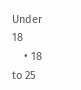Under 18
    • 18 to 25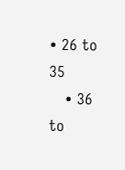• 26 to 35
    • 36 to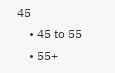45
    • 45 to 55
    • 55+